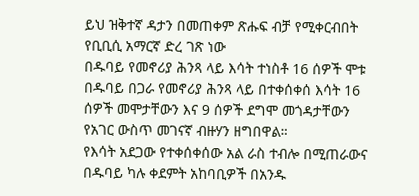ይህ ዝቅተኛ ዳታን በመጠቀም ጽሑፍ ብቻ የሚቀርብበት የቢቢሲ አማርኛ ድረ ገጽ ነው
በዱባይ የመኖሪያ ሕንጻ ላይ እሳት ተነስቶ 16 ሰዎች ሞቱ
በዱባይ በጋራ የመኖሪያ ሕንጻ ላይ በተቀሰቀሰ እሳት 16 ሰዎች መሞታቸውን እና 9 ሰዎች ደግሞ መጎዳታቸውን የአገር ውስጥ መገናኛ ብዙሃን ዘግበዋል።
የእሳት አደጋው የተቀሰቀሰው አል ራስ ተብሎ በሚጠራውና በዱባይ ካሉ ቀደምት አከባቢዎች በአንዱ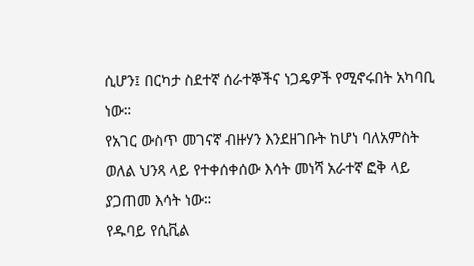ሲሆን፤ በርካታ ስደተኛ ሰራተኞችና ነጋዴዎች የሚኖሩበት አካባቢ ነው።
የአገር ውስጥ መገናኛ ብዙሃን እንደዘገቡት ከሆነ ባለአምስት ወለል ህንጻ ላይ የተቀሰቀሰው እሳት መነሻ አራተኛ ፎቅ ላይ ያጋጠመ እሳት ነው።
የዱባይ የሲቪል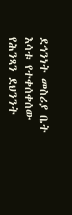ደኅንነት መስሪያ ቤት እሳቱ የተቀሰቀሰው የሕንጻን ደህንንት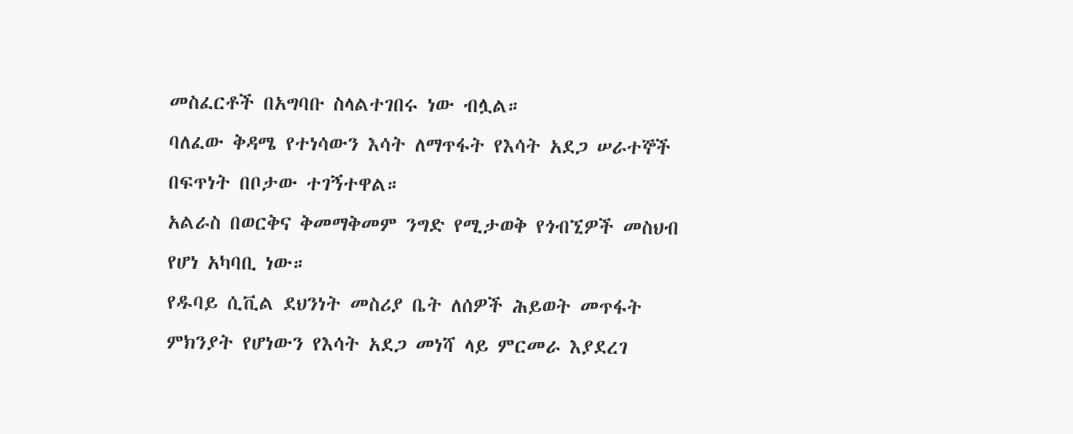መስፈርቶች በአግባቡ ስላልተገበሩ ነው ብሏል።
ባለፈው ቅዳሜ የተነሳውን እሳት ለማጥፋት የእሳት አደጋ ሠራተኞች በፍጥነት በቦታው ተገኝተዋል።
አልራስ በወርቅና ቅመማቅመም ንግድ የሚታወቅ የጎብኚዎች መስህብ የሆነ አካባቢ ነው።
የዱባይ ሲቪል ደህንነት መስሪያ ቤት ለሰዎች ሕይወት መጥፋት ምክንያት የሆነውን የእሳት አደጋ መነሻ ላይ ምርመራ እያደረገ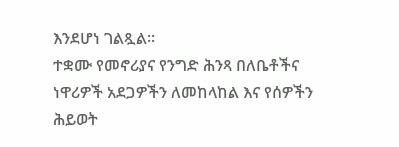እንደሆነ ገልጿል።
ተቋሙ የመኖሪያና የንግድ ሕንጻ በለቤቶችና ነዋሪዎች አደጋዎችን ለመከላከል እና የሰዎችን ሕይወት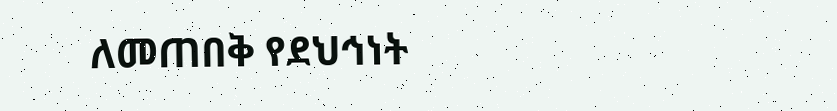ለመጠበቅ የደህኅነት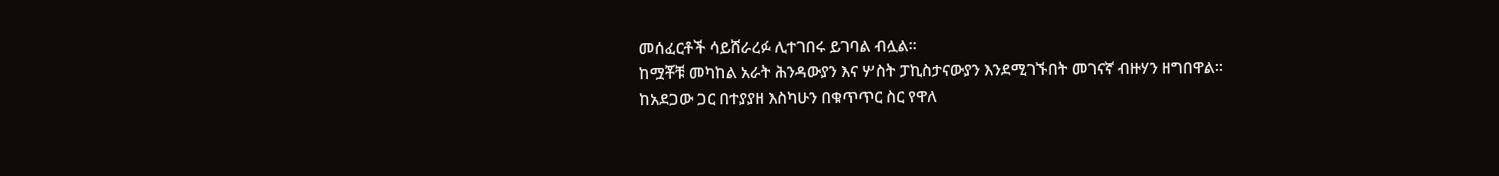መሰፈርቶች ሳይሸራረፉ ሊተገበሩ ይገባል ብሏል።
ከሟቾቹ መካከል አራት ሕንዳውያን እና ሦስት ፓኪስታናውያን እንደሚገኙበት መገናኛ ብዙሃን ዘግበዋል።
ከአደጋው ጋር በተያያዘ እስካሁን በቁጥጥር ስር የዋለ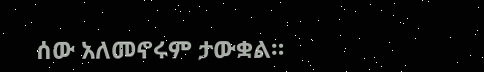ሰው አለመኖሩም ታውቋል።